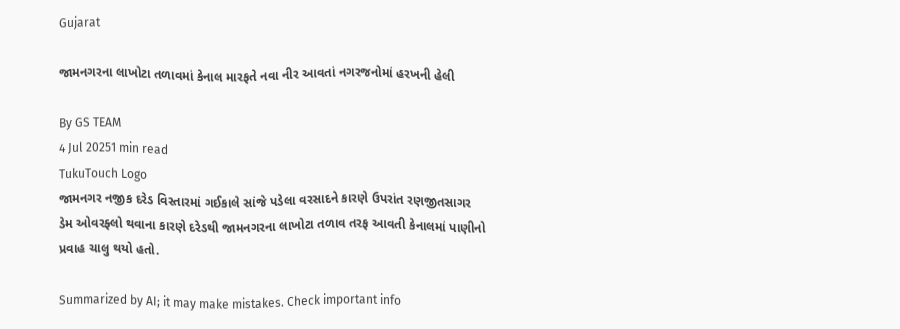Gujarat

જામનગરના લાખોટા તળાવમાં કેનાલ મારફતે નવા નીર આવતાં નગરજનોમાં હરખની હેલી

By GS TEAM
4 Jul 20251 min read
TukuTouch Logo
જામનગર નજીક દરેડ વિસ્તારમાં ગઈકાલે સાંજે પડેલા વરસાદને કારણે ઉપરાંત રણજીતસાગર ડેમ ઓવરફ્લો થવાના કારણે દરેડથી જામનગરના લાખોટા તળાવ તરફ આવતી કેનાલમાં પાણીનો પ્રવાહ ચાલુ થયો હતો.

Summarized by AI; it may make mistakes. Check important info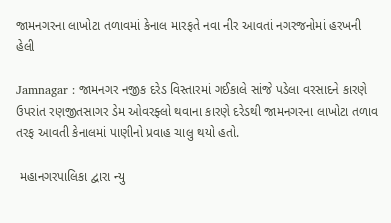જામનગરના લાખોટા તળાવમાં કેનાલ મારફતે નવા નીર આવતાં નગરજનોમાં હરખની હેલી

Jamnagar : જામનગર નજીક દરેડ વિસ્તારમાં ગઈકાલે સાંજે પડેલા વરસાદને કારણે ઉપરાંત રણજીતસાગર ડેમ ઓવરફ્લો થવાના કારણે દરેડથી જામનગરના લાખોટા તળાવ તરફ આવતી કેનાલમાં પાણીનો પ્રવાહ ચાલુ થયો હતો.

 મહાનગરપાલિકા દ્વારા ન્યુ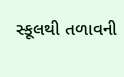સ્કૂલથી તળાવની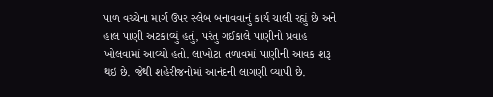પાળ વચ્ચેના માર્ગ ઉપર સ્લેબ બનાવવાનું કાર્ય ચાલી રહ્યું છે અને હાલ પાણી અટકાવ્યું હતું, પરંતુ ગઈકાલે પાણીનો પ્રવાહ ખોલવામાં આવ્યો હતો. લાખોટા તળાવમાં પાણીની આવક શરૂ થઇ છે. જેથી શહેરીજનોમાં આનંદની લાગણી વ્યાપી છે.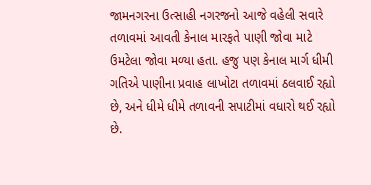જામનગરના ઉત્સાહી નગરજનો આજે વહેલી સવારે તળાવમાં આવતી કેનાલ મારફતે પાણી જોવા માટે ઉમટેલા જોવા મળ્યા હતા. હજુ પણ કેનાલ માર્ગ ધીમી ગતિએ પાણીના પ્રવાહ લાખોટા તળાવમાં ઠલવાઈ રહ્યો છે, અને ધીમે ધીમે તળાવની સપાટીમાં વધારો થઈ રહ્યો છે.